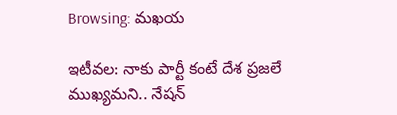Browsing: మఖయ

ఇటీవల: నాకు పార్టీ కంటే దేశ ప్రజలే ముఖ్యమని.. నేషన్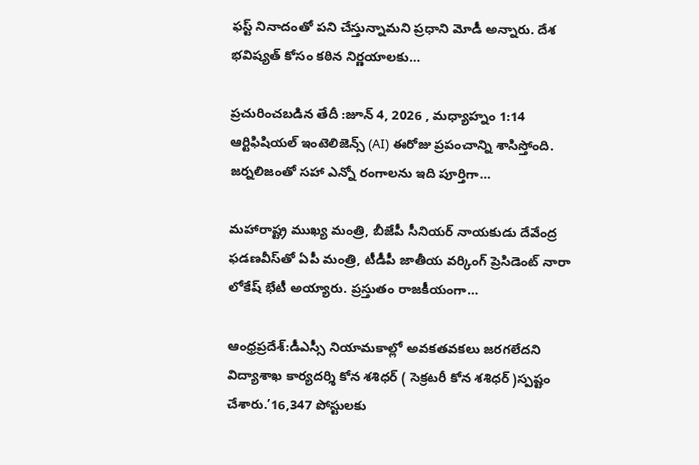ఫస్ట్ నినాదంతో పని చేస్తున్నామని ప్రధాని మోడీ అన్నారు. దేశ భవిష్యత్ కోసం కఠిన నిర్ణయాలకు…

ప్రచురించబడిన తేదీ :జూన్ 4, 2026 , మధ్యాహ్నం 1:14 ఆర్టిఫిషియల్ ఇంటెలిజెన్స్ (AI) ఈరోజు ప్రపంచాన్ని శాసిస్తోంది. జర్నలిజంతో సహా ఎన్నో రంగాలను ఇది పూర్తిగా…

మహారాష్ట్ర ముఖ్య మంత్రి, బీజేపీ సీనియర్‌ నాయ‌కుడు దేవేంద్ర ఫ‌డ‌ణ‌వీస్‌తో ఏపీ మంత్రి, టీడీపీ జాతీయ వ‌ర్కింగ్ ప్రెసిడెంట్ నారా లోకేష్ భేటీ అయ్యారు. ప్ర‌స్తుతం రాజ‌కీయంగా…

ఆంధ్రప్రదేశ్:డీఎస్సీ నియామకాల్లో అవకతవకలు జరగలేదని విద్యాశాఖ కార్యదర్శి కోన శశిధర్ ( సెక్రటరీ కోన శశిధర్ )స్పష్టం చేశారు.’16,347 పోస్టులకు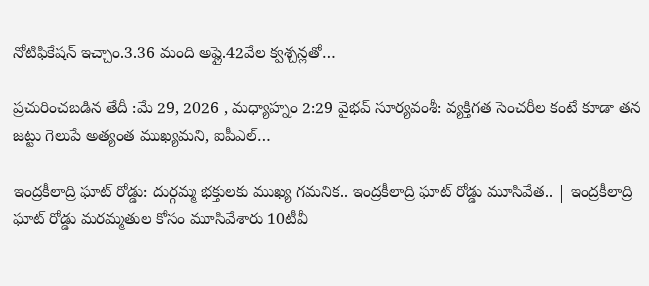నోటిఫికేషన్ ఇచ్చాం.3.36 మంది అప్లై.42వేల క్వశ్చన్లతో…

ప్రచురించబడిన తేదీ :మే 29, 2026 , మధ్యాహ్నం 2:29 వైభవ్ సూర్యవంశీ: వ్యక్తిగత సెంచరీల కంటే కూడా తన జట్టు గెలుపే అత్యంత ముఖ్యమని, ఐపీఎల్…

ఇంద్రకీలాద్రి ఘాట్ రోడ్డు: దుర్గమ్మ భక్తులకు ముఖ్య గమనిక.. ఇంద్రకీలాద్రి ఘాట్ రోడ్డు మూసివేత.. | ఇంద్రకీలాద్రి ఘాట్‌ రోడ్డు మరమ్మతుల కోసం మూసివేశారు 10టీవీ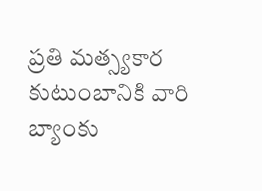ప్రతి మత్స్యకార కుటుంబానికి వారి బ్యాంకు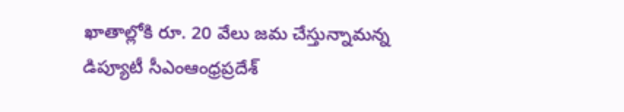ఖాతాల్లోకి రూ. 20 వేలు జమ చేస్తున్నామన్న డిప్యూటీ సీఎంఆంధ్రప్రదేశ్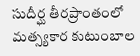సుదీర్ఘ తీరప్రాంతంలో మత్స్యకార కుటుంబాల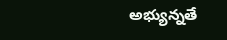అభ్యున్నతే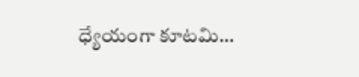ధ్యేయంగా కూటమి…